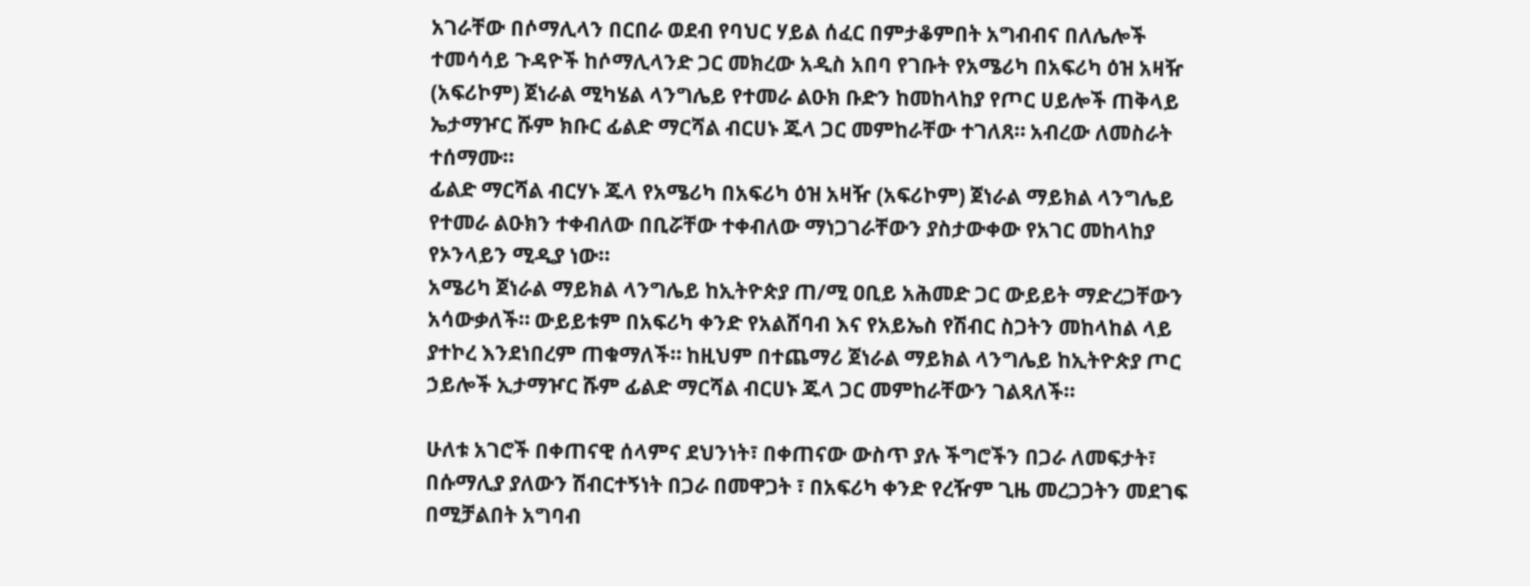አገራቸው በሶማሊላን በርበራ ወደብ የባህር ሃይል ሰፈር በምታቆምበት አግብብና በለሌሎች ተመሳሳይ ጉዳዮች ከሶማሊላንድ ጋር መክረው አዲስ አበባ የገቡት የአሜሪካ በአፍሪካ ዕዝ አዛዥ (አፍሪኮም) ጀነራል ሚካሄል ላንግሌይ የተመራ ልዑክ ቡድን ከመከላከያ የጦር ሀይሎች ጠቅላይ ኤታማዦር ሹም ክቡር ፊልድ ማርሻል ብርሀኑ ጁላ ጋር መምከራቸው ተገለጸ። አብረው ለመስራት ተሰማሙ።
ፊልድ ማርሻል ብርሃኑ ጁላ የአሜሪካ በአፍሪካ ዕዝ አዛዥ (አፍሪኮም) ጀነራል ማይክል ላንግሌይ የተመራ ልዑክን ተቀብለው በቢሯቸው ተቀብለው ማነጋገራቸውን ያስታውቀው የአገር መከላከያ የኦንላይን ሚዲያ ነው።
አሜሪካ ጀነራል ማይክል ላንግሌይ ከኢትዮጵያ ጠ/ሚ ዐቢይ አሕመድ ጋር ውይይት ማድረጋቸውን አሳውቃለች። ውይይቱም በአፍሪካ ቀንድ የአልሸባብ እና የአይኤስ የሽብር ስጋትን መከላከል ላይ ያተኮረ እንደነበረም ጠቁማለች። ከዚህም በተጨማሪ ጀነራል ማይክል ላንግሌይ ከኢትዮጵያ ጦር ኃይሎች ኢታማዦር ሹም ፊልድ ማርሻል ብርሀኑ ጁላ ጋር መምከራቸውን ገልጻለች።

ሁለቱ አገሮች በቀጠናዊ ሰላምና ደህንነት፣ በቀጠናው ውስጥ ያሉ ችግሮችን በጋራ ለመፍታት፣ በሱማሊያ ያለውን ሽብርተኝነት በጋራ በመዋጋት ፣ በአፍሪካ ቀንድ የረዥም ጊዜ መረጋጋትን መደገፍ በሚቻልበት አግባብ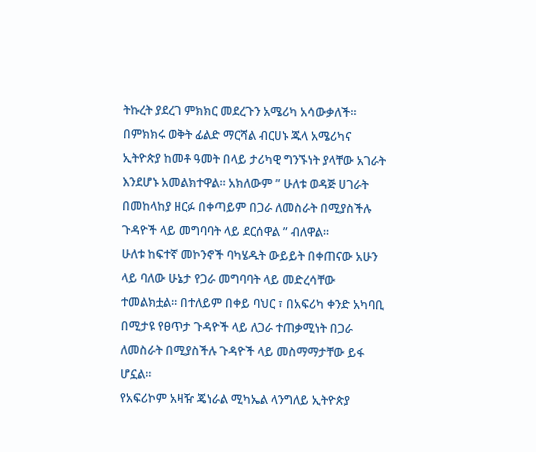ትኩረት ያደረገ ምክክር መደረጉን አሜሪካ አሳውቃለች።
በምክክሩ ወቅት ፊልድ ማርሻል ብርሀኑ ጁላ አሜሪካና ኢትዮጵያ ከመቶ ዓመት በላይ ታሪካዊ ግንኙነት ያላቸው አገራት እንደሆኑ አመልክተዋል። አክለውም ” ሁለቱ ወዳጅ ሀገራት በመከላከያ ዘርፉ በቀጣይም በጋራ ለመስራት በሚያስችሉ ጉዳዮች ላይ መግባባት ላይ ደርሰዋል ” ብለዋል።
ሁለቱ ከፍተኛ መኮንኖች ባካሄዱት ውይይት በቀጠናው አሁን ላይ ባለው ሁኔታ የጋራ መግባባት ላይ መድረሳቸው ተመልክቷል። በተለይም በቀይ ባህር ፣ በአፍሪካ ቀንድ አካባቢ በሚታዩ የፀጥታ ጉዳዮች ላይ ለጋራ ተጠቃሚነት በጋራ ለመስራት በሚያስችሉ ጉዳዮች ላይ መስማማታቸው ይፋ ሆኗል።
የአፍሪኮም አዛዥ ጄነራል ሚካኤል ላንግለይ ኢትዮጵያ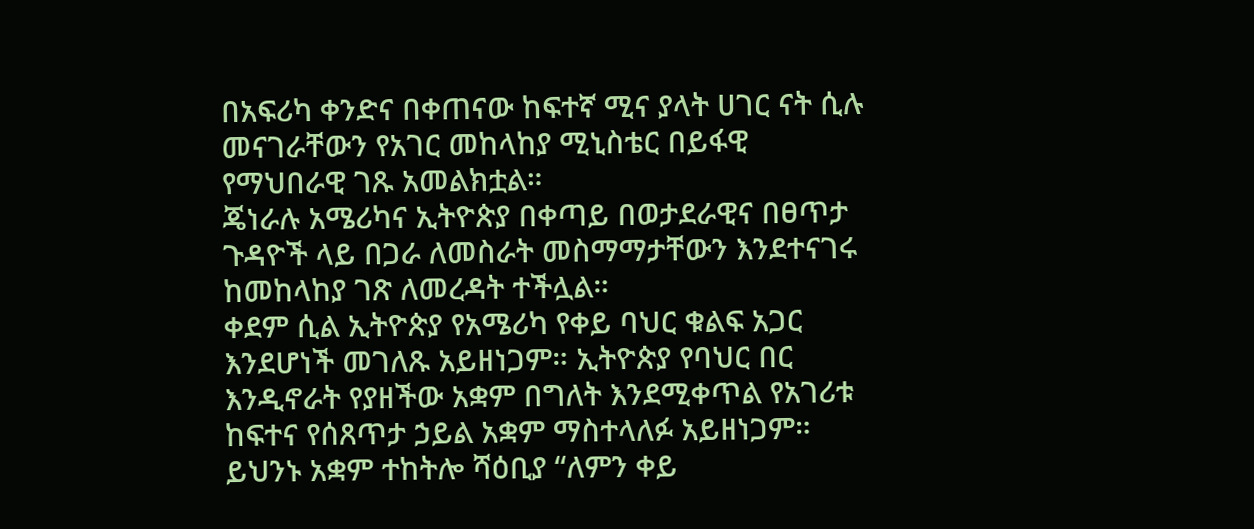በአፍሪካ ቀንድና በቀጠናው ከፍተኛ ሚና ያላት ሀገር ናት ሲሉ መናገራቸውን የአገር መከላከያ ሚኒስቴር በይፋዊ የማህበራዊ ገጹ አመልክቷል።
ጄነራሉ አሜሪካና ኢትዮጵያ በቀጣይ በወታደራዊና በፀጥታ ጉዳዮች ላይ በጋራ ለመስራት መስማማታቸውን እንደተናገሩ ከመከላከያ ገጽ ለመረዳት ተችሏል።
ቀደም ሲል ኢትዮጵያ የአሜሪካ የቀይ ባህር ቁልፍ አጋር እንደሆነች መገለጹ አይዘነጋም። ኢትዮጵያ የባህር በር እንዲኖራት የያዘችው አቋም በግለት እንደሚቀጥል የአገሪቱ ከፍተና የሰጸጥታ ኃይል አቋም ማስተላለፉ አይዘነጋም።
ይህንኑ አቋም ተከትሎ ሻዕቢያ “ለምን ቀይ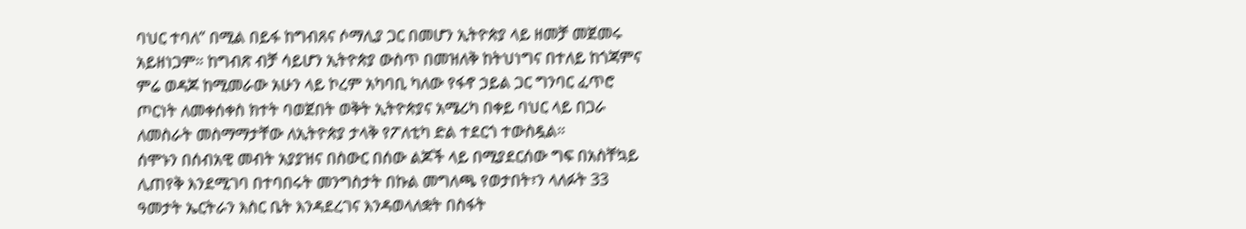ባህር ተባለ” በሚል በይፋ ከግብጸና ሶማሊያ ጋር በመሆን ኢትዮጵያ ላይ ዘመቻ መጀመሩ አይዘነጋም። ከግብጽ ብቻ ሳይሆን ኢትዮጵያ ውስጥ በመዝለቅ ከትህነግና በተለይ ከጎጃምና ምሬ ወዳጆ ከሚመራው አሁን ላይ ኮረም አካባቢ ካለው የፋኖ ኃይል ጋር ግንባር ፈጥሮ ጦርነት ለመቀሰቀስ ክተት ባወጀበት ወቅት ኢትዮጵያና አሜሪካ በቀይ ባህር ላይ በጋራ ለመስራት መስማማታቸው ለኢትዮጵያ ታላቅ የፖለቲካ ድል ተደርጎ ተውስዷል።
ሰሞኑን በሰብአዊ መብት አያያዝና በስውር በሰው ልጆች ላይ በሚያደርሰው ግፍ በአስቸኳይ ሊጠየቅ እንደሚገባ በተባበሩት መንግስታት በኩል መግለጫ የወታበት፣ን ላለፉት 33 ዓመታት ኤርትራን እስር ቤት እንዳደረገና እንዳወላለቋት በስፋት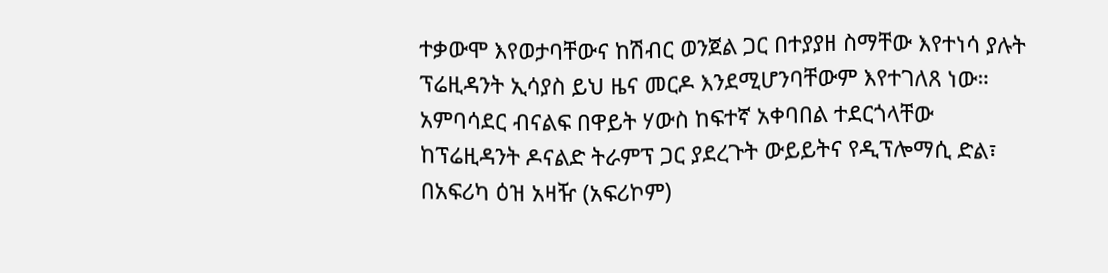ተቃውሞ እየወታባቸውና ከሽብር ወንጀል ጋር በተያያዘ ስማቸው እየተነሳ ያሉት ፕሬዚዳንት ኢሳያስ ይህ ዜና መርዶ እንደሚሆንባቸውም እየተገለጸ ነው።
አምባሳደር ብናልፍ በዋይት ሃውስ ከፍተኛ አቀባበል ተደርጎላቸው ከፕሬዚዳንት ዶናልድ ትራምፕ ጋር ያደረጉት ውይይትና የዲፕሎማሲ ድል፣ በአፍሪካ ዕዝ አዛዥ (አፍሪኮም)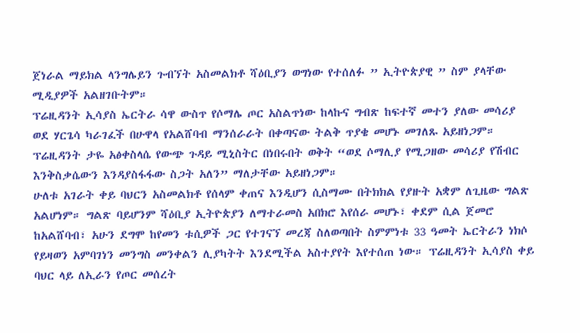ጀነራል ማይክል ላንግሌይን ጉብኘት አስመልክቶ ሻዕቢያን ወግነው የተሰለፉ ” ኢትዮጵያዊ ” ስም ያላቸው ሚዲያዎች አልዘገቡትም።
ፕሬዚዳንት ኢሳያስ ኤርትራ ሳዋ ውስጥ የሶማሌ ጦር አስልጥነው ከላኩና ግብጽ ከፍተኛ መተን ያለው መሳሪያ ወደ ሃርጌሳ ካራገፈች በሁዋላ የአልሸባብ ማንሰራራት በቀጣናው ትልቅ ጥያቄ መሆኑ መገለጹ አይዘነጋም። ፕሬዚዳንት ታዬ አፅቀስላሴ የውጭ ጉዳይ ሚኒስትር በነበሩበት ወቅት “ወደ ሶማሊያ የሚጋዘው መሳሪያ የሽብር እንቅስቃሴውን እንዳያስፋፋው ስጋት አለን” ማለታቸው አይዘነጋም።
ሁለቱ አገራት ቀይ ባህርን አስመልክቶ የሰላም ቀጠና እንዲሆን ሲስማሙ በትክክል የያዙት አቋም ለጊዜው ግልጽ አልሆነም። ግልጽ ባይሆንም ሻዕቢያ ኢትዮጵያን ለማተራመስ አበክሮ እየሰራ መሆኑ፣ ቀደም ሲል ጀመሮ ከአልሸባብ፣ አሁን ደግሞ ከየመን ቱሲዎች ጋር የተገናኘ መረጃ ስለወጣበት ስምምነቱ 33 ዓመት ኤርትራን ነክሶ የይዛወን አምባገነን መንግስ መንቀልን ሊያካትት እንደሚችል አስተያየት እየተሰጠ ነው። ፕሬዚዳንት ኢሳያስ ቀይ ባህር ላይ ለኢራን የጦር መሰረት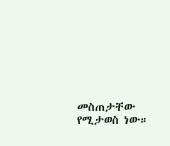መስጠታቸው የሚታወስ ነው።